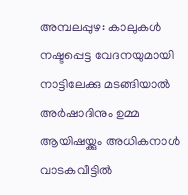അമ്പലപ്പുഴ: കാലുകൾ നഷ്ടപ്പെട്ട വേദനയുമായി നാട്ടിലേക്കു മടങ്ങിയാൽ അർഷാദിനും ഉമ്മ ആയിഷയ്ക്കും അധികനാൾ വാടകവീട്ടിൽ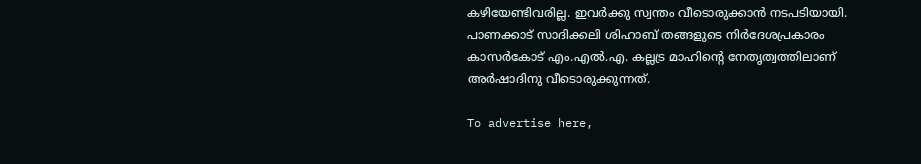കഴിയേണ്ടിവരില്ല. ഇവർക്കു സ്വന്തം വീടൊരുക്കാൻ നടപടിയായി. പാണക്കാട് സാദിക്കലി ശിഹാബ് തങ്ങളുടെ നിർദേശപ്രകാരം കാസർകോട് എം.എൽ.എ. കല്ലട്ര മാഹിന്റെ നേതൃത്വത്തിലാണ് അർഷാദിനു വീടൊരുക്കുന്നത്.

To advertise here,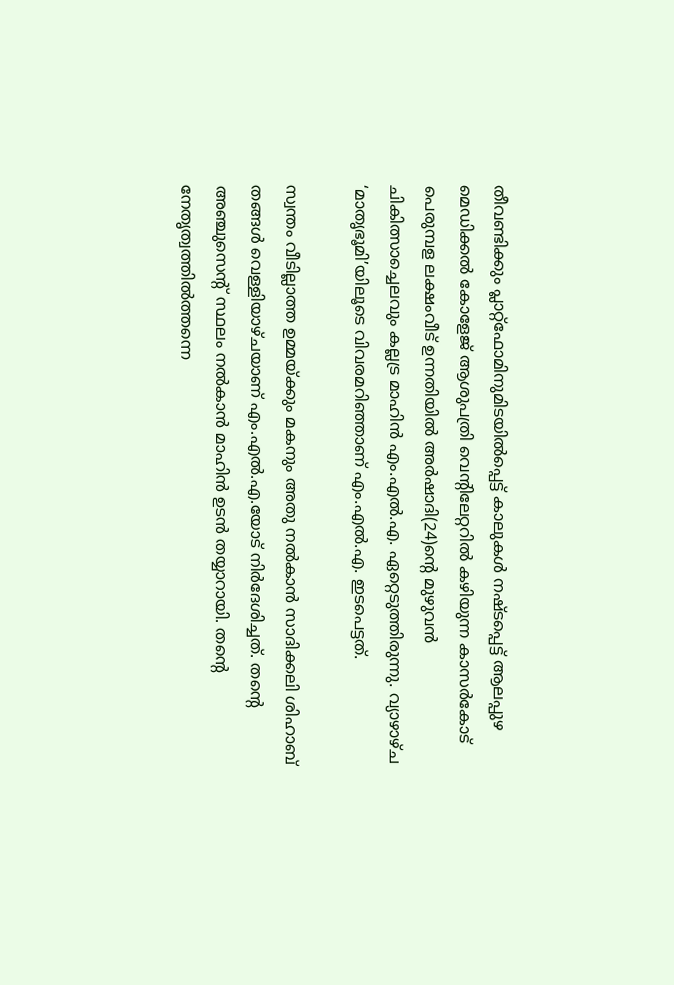തീവണ്ടിക്കും പ്ലാറ്റ്‌ഫോമിനുമിടയിൽപ്പെട്ട് കാലുകൾ നഷ്ടപ്പെട്ട് ആലപ്പുഴ മെഡിക്കൽ കോളേജ് ആശുപത്രി വെന്റിലേറ്ററിൽ കഴിയുന്ന കാസർകോട് പെരുമ്പള ലക്ഷംവീട് ഉന്നതിയിൽ അർഷാദി(24)ന്റെ മുഴുവൻ ചികിത്സാച്ചെലവും കല്ലട്ര മാഹിൻ എം.എൽ.എ. ഏറ്റെടുത്തിരുന്നു. വ്യാഴാഴ്ച ‘മാതൃഭൂമി’യിലൂടെ വിവരമറിഞ്ഞാണ് എം.എൽ.എ. ഇടപെട്ടത്.

സ്വന്തം വീടില്ലാത്ത ഉമ്മയ്ക്കും മകനും അതു നൽകാൻ സാദിക്കലി ശിഹാബ് തങ്ങൾ വെള്ളിയാഴ്ചയാണ് എം.എൽ.എ.യോട് നിർദേശിച്ചത്. തന്റെ അഞ്ചുസെന്റ് സ്ഥലം നൽകാൻ മാഹിൻ ഉടൻ തയ്യാറായി. തന്റെ നേതൃത്വത്തിൽത്തന്നെ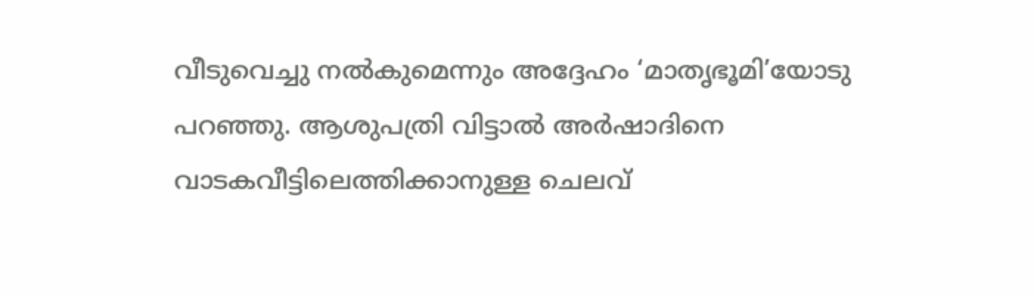വീടുവെച്ചു നൽകുമെന്നും അദ്ദേഹം ‘മാതൃഭൂമി’യോടു പറഞ്ഞു. ആശുപത്രി വിട്ടാൽ അർഷാദിനെ വാടകവീട്ടിലെത്തിക്കാനുള്ള ചെലവ്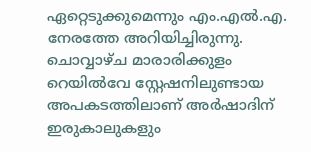ഏറ്റെടുക്കുമെന്നും എം.എൽ.എ. നേരത്തേ അറിയിച്ചിരുന്നു. ചൊവ്വാഴ്ച മാരാരിക്കുളം റെയിൽവേ സ്റ്റേഷനിലുണ്ടായ അപകടത്തിലാണ് അർഷാദിന് ഇരുകാലുകളും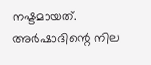നഷ്ടമായത്. അർഷാദിന്റെ നില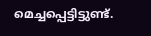മെച്ചപ്പെട്ടിട്ടുണ്ട്.